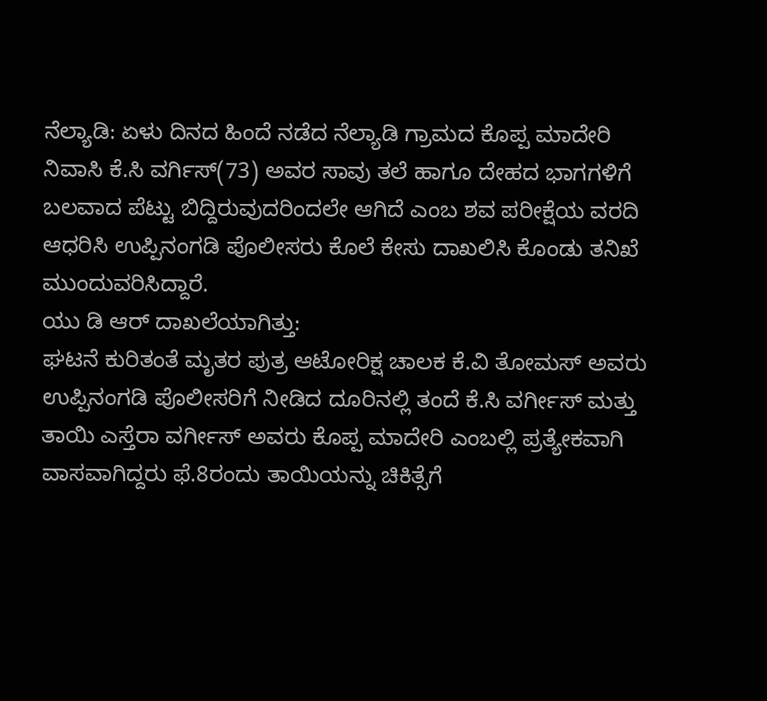ನೆಲ್ಯಾಡಿ: ಏಳು ದಿನದ ಹಿಂದೆ ನಡೆದ ನೆಲ್ಯಾಡಿ ಗ್ರಾಮದ ಕೊಪ್ಪ ಮಾದೇರಿ ನಿವಾಸಿ ಕೆ.ಸಿ ವರ್ಗಿಸ್(73) ಅವರ ಸಾವು ತಲೆ ಹಾಗೂ ದೇಹದ ಭಾಗಗಳಿಗೆ ಬಲವಾದ ಪೆಟ್ಟು ಬಿದ್ದಿರುವುದರಿಂದಲೇ ಆಗಿದೆ ಎಂಬ ಶವ ಪರೀಕ್ಷೆಯ ವರದಿ ಆಧರಿಸಿ ಉಪ್ಪಿನಂಗಡಿ ಪೊಲೀಸರು ಕೊಲೆ ಕೇಸು ದಾಖಲಿಸಿ ಕೊಂಡು ತನಿಖೆ ಮುಂದುವರಿಸಿದ್ದಾರೆ.
ಯು ಡಿ ಆರ್ ದಾಖಲೆಯಾಗಿತ್ತು:
ಘಟನೆ ಕುರಿತಂತೆ ಮೃತರ ಪುತ್ರ ಆಟೋರಿಕ್ಷ ಚಾಲಕ ಕೆ.ವಿ ತೋಮಸ್ ಅವರು ಉಪ್ಪಿನಂಗಡಿ ಪೊಲೀಸರಿಗೆ ನೀಡಿದ ದೂರಿನಲ್ಲಿ ತಂದೆ ಕೆ.ಸಿ ವರ್ಗೀಸ್ ಮತ್ತು ತಾಯಿ ಎಸ್ತೆರಾ ವರ್ಗೀಸ್ ಅವರು ಕೊಪ್ಪ ಮಾದೇರಿ ಎಂಬಲ್ಲಿ ಪ್ರತ್ಯೇಕವಾಗಿ ವಾಸವಾಗಿದ್ದರು ಫೆ.8ರಂದು ತಾಯಿಯನ್ನು ಚಿಕಿತ್ಸೆಗೆ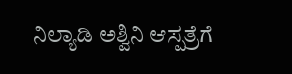ನಿಲ್ಯಾಡಿ ಅಶ್ವಿನಿ ಆಸ್ಪತ್ರೆಗೆ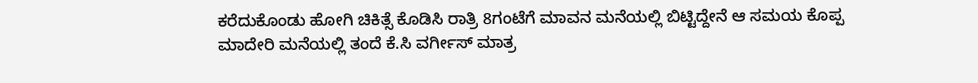ಕರೆದುಕೊಂಡು ಹೋಗಿ ಚಿಕಿತ್ಸೆ ಕೊಡಿಸಿ ರಾತ್ರಿ 8ಗಂಟೆಗೆ ಮಾವನ ಮನೆಯಲ್ಲಿ ಬಿಟ್ಟಿದ್ದೇನೆ ಆ ಸಮಯ ಕೊಪ್ಪ ಮಾದೇರಿ ಮನೆಯಲ್ಲಿ ತಂದೆ ಕೆ.ಸಿ ವರ್ಗೀಸ್ ಮಾತ್ರ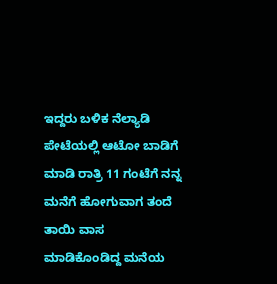ಇದ್ದರು ಬಳಿಕ ನೆಲ್ಯಾಡಿ ಪೇಟೆಯಲ್ಲಿ ಆಟೋ ಬಾಡಿಗೆ ಮಾಡಿ ರಾತ್ರಿ 11 ಗಂಟೆಗೆ ನನ್ನ ಮನೆಗೆ ಹೋಗುವಾಗ ತಂದೆ ತಾಯಿ ವಾಸ ಮಾಡಿಕೊಂಡಿದ್ದ ಮನೆಯ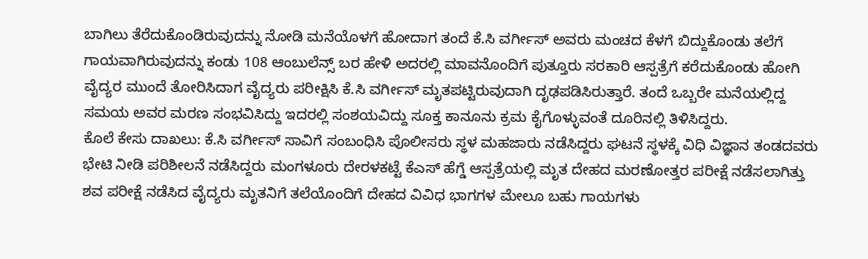ಬಾಗಿಲು ತೆರೆದುಕೊಂಡಿರುವುದನ್ನು ನೋಡಿ ಮನೆಯೊಳಗೆ ಹೋದಾಗ ತಂದೆ ಕೆ.ಸಿ ವರ್ಗೀಸ್ ಅವರು ಮಂಚದ ಕೆಳಗೆ ಬಿದ್ದುಕೊಂಡು ತಲೆಗೆ ಗಾಯವಾಗಿರುವುದನ್ನು ಕಂಡು 108 ಆಂಬುಲೆನ್ಸ್ ಬರ ಹೇಳಿ ಅದರಲ್ಲಿ ಮಾವನೊಂದಿಗೆ ಪುತ್ತೂರು ಸರಕಾರಿ ಆಸ್ಪತ್ರೆಗೆ ಕರೆದುಕೊಂಡು ಹೋಗಿ ವೈದ್ಯರ ಮುಂದೆ ತೋರಿಸಿದಾಗ ವೈದ್ಯರು ಪರೀಕ್ಷಿಸಿ ಕೆ.ಸಿ ವರ್ಗೀಸ್ ಮೃತಪಟ್ಟಿರುವುದಾಗಿ ದೃಢಪಡಿಸಿರುತ್ತಾರೆ. ತಂದೆ ಒಬ್ಬರೇ ಮನೆಯಲ್ಲಿದ್ದ ಸಮಯ ಅವರ ಮರಣ ಸಂಭವಿಸಿದ್ದು ಇದರಲ್ಲಿ ಸಂಶಯವಿದ್ದು ಸೂಕ್ತ ಕಾನೂನು ಕ್ರಮ ಕೈಗೊಳ್ಳುವಂತೆ ದೂರಿನಲ್ಲಿ ತಿಳಿಸಿದ್ದರು.
ಕೊಲೆ ಕೇಸು ದಾಖಲು: ಕೆ.ಸಿ ವರ್ಗೀಸ್ ಸಾವಿಗೆ ಸಂಬಂಧಿಸಿ ಪೊಲೀಸರು ಸ್ಥಳ ಮಹಜಾರು ನಡೆಸಿದ್ದರು ಘಟನೆ ಸ್ಥಳಕ್ಕೆ ವಿಧಿ ವಿಜ್ಞಾನ ತಂಡದವರು ಭೇಟಿ ನೀಡಿ ಪರಿಶೀಲನೆ ನಡೆಸಿದ್ದರು ಮಂಗಳೂರು ದೇರಳಕಟ್ಟೆ ಕೆಎಸ್ ಹೆಗ್ಡೆ ಆಸ್ಪತ್ರೆಯಲ್ಲಿ ಮೃತ ದೇಹದ ಮರಣೋತ್ತರ ಪರೀಕ್ಷೆ ನಡೆಸಲಾಗಿತ್ತು ಶವ ಪರೀಕ್ಷೆ ನಡೆಸಿದ ವೈದ್ಯರು ಮೃತನಿಗೆ ತಲೆಯೊಂದಿಗೆ ದೇಹದ ವಿವಿಧ ಭಾಗಗಳ ಮೇಲೂ ಬಹು ಗಾಯಗಳು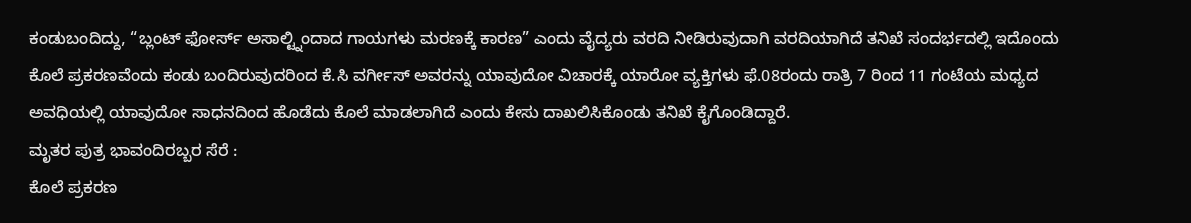ಕಂಡುಬಂದಿದ್ದು, “ಬ್ಲಂಟ್ ಫೋರ್ಸ್ ಅಸಾಲ್ಟ್ನಿಂದಾದ ಗಾಯಗಳು ಮರಣಕ್ಕೆ ಕಾರಣ” ಎಂದು ವೈದ್ಯರು ವರದಿ ನೀಡಿರುವುದಾಗಿ ವರದಿಯಾಗಿದೆ ತನಿಖೆ ಸಂದರ್ಭದಲ್ಲಿ ಇದೊಂದು ಕೊಲೆ ಪ್ರಕರಣವೆಂದು ಕಂಡು ಬಂದಿರುವುದರಿಂದ ಕೆ.ಸಿ ವರ್ಗೀಸ್ ಅವರನ್ನು ಯಾವುದೋ ವಿಚಾರಕ್ಕೆ ಯಾರೋ ವ್ಯಕ್ತಿಗಳು ಫೆ.08ರಂದು ರಾತ್ರಿ 7 ರಿಂದ 11 ಗಂಟೆಯ ಮಧ್ಯದ ಅವಧಿಯಲ್ಲಿ ಯಾವುದೋ ಸಾಧನದಿಂದ ಹೊಡೆದು ಕೊಲೆ ಮಾಡಲಾಗಿದೆ ಎಂದು ಕೇಸು ದಾಖಲಿಸಿಕೊಂಡು ತನಿಖೆ ಕೈಗೊಂಡಿದ್ದಾರೆ.
ಮೃತರ ಪುತ್ರ ಭಾವಂದಿರಬ್ಬರ ಸೆರೆ :
ಕೊಲೆ ಪ್ರಕರಣ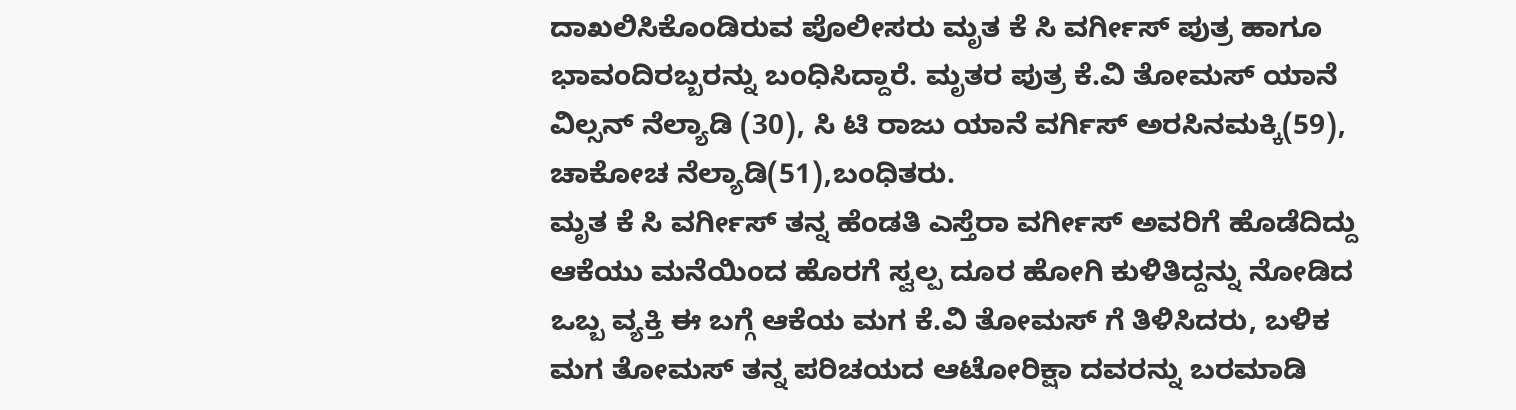ದಾಖಲಿಸಿಕೊಂಡಿರುವ ಪೊಲೀಸರು ಮೃತ ಕೆ ಸಿ ವರ್ಗೀಸ್ ಪುತ್ರ ಹಾಗೂ ಭಾವಂದಿರಬ್ಬರನ್ನು ಬಂಧಿಸಿದ್ದಾರೆ. ಮೃತರ ಪುತ್ರ ಕೆ.ವಿ ತೋಮಸ್ ಯಾನೆ ವಿಲ್ಸನ್ ನೆಲ್ಯಾಡಿ (30), ಸಿ ಟಿ ರಾಜು ಯಾನೆ ವರ್ಗಿಸ್ ಅರಸಿನಮಕ್ಕಿ(59), ಚಾಕೋಚ ನೆಲ್ಯಾಡಿ(51),ಬಂಧಿತರು.
ಮೃತ ಕೆ ಸಿ ವರ್ಗೀಸ್ ತನ್ನ ಹೆಂಡತಿ ಎಸ್ತೆರಾ ವರ್ಗೀಸ್ ಅವರಿಗೆ ಹೊಡೆದಿದ್ದು ಆಕೆಯು ಮನೆಯಿಂದ ಹೊರಗೆ ಸ್ವಲ್ಪ ದೂರ ಹೋಗಿ ಕುಳಿತಿದ್ದನ್ನು ನೋಡಿದ ಒಬ್ಬ ವ್ಯಕ್ತಿ ಈ ಬಗ್ಗೆ ಆಕೆಯ ಮಗ ಕೆ.ವಿ ತೋಮಸ್ ಗೆ ತಿಳಿಸಿದರು, ಬಳಿಕ ಮಗ ತೋಮಸ್ ತನ್ನ ಪರಿಚಯದ ಆಟೋರಿಕ್ಷಾ ದವರನ್ನು ಬರಮಾಡಿ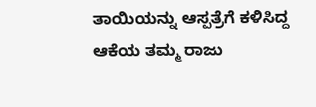ತಾಯಿಯನ್ನು ಆಸ್ಪತ್ರೆಗೆ ಕಳಿಸಿದ್ದ ಆಕೆಯ ತಮ್ಮ ರಾಜು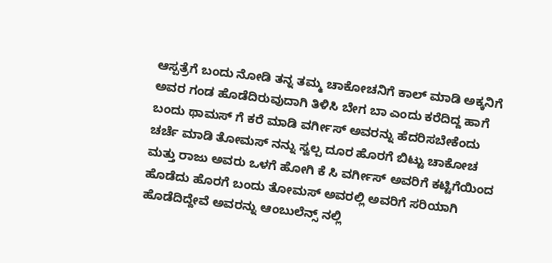ಆಸ್ಪತ್ರೆಗೆ ಬಂದು ನೋಡಿ ತನ್ನ ತಮ್ಮ ಚಾಕೋಚನಿಗೆ ಕಾಲ್ ಮಾಡಿ ಅಕ್ಕನಿಗೆ ಅವರ ಗಂಡ ಹೊಡೆದಿರುವುದಾಗಿ ತಿಳಿಸಿ ಬೇಗ ಬಾ ಎಂದು ಕರೆದಿದ್ದ ಹಾಗೆ ಬಂದು ಥಾಮಸ್ ಗೆ ಕರೆ ಮಾಡಿ ವರ್ಗೀಸ್ ಅವರನ್ನು ಹೆದರಿಸಬೇಕೆಂದು ಚರ್ಚೆ ಮಾಡಿ ತೋಮಸ್ ನನ್ನು ಸ್ವಲ್ಪ ದೂರ ಹೊರಗೆ ಬಿಟ್ಟು ಚಾಕೋಚ ಮತ್ತು ರಾಜು ಅವರು ಒಳಗೆ ಹೋಗಿ ಕೆ ಸಿ ವರ್ಗೀಸ್ ಅವರಿಗೆ ಕಟ್ಟಿಗೆಯಿಂದ ಹೊಡೆದು ಹೊರಗೆ ಬಂದು ತೋಮಸ್ ಅವರಲ್ಲಿ ಅವರಿಗೆ ಸರಿಯಾಗಿ ಹೊಡೆದಿದ್ದೇವೆ ಅವರನ್ನು ಆಂಬುಲೆನ್ಸ್ ನಲ್ಲಿ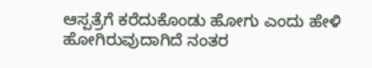ಆಸ್ಪತ್ರೆಗೆ ಕರೆದುಕೊಂಡು ಹೋಗು ಎಂದು ಹೇಳಿ ಹೋಗಿರುವುದಾಗಿದೆ ನಂತರ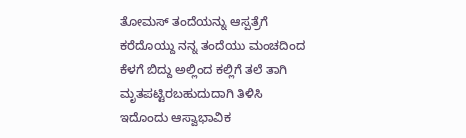ತೋಮಸ್ ತಂದೆಯನ್ನು ಆಸ್ಪತ್ರೆಗೆ ಕರೆದೊಯ್ದು ನನ್ನ ತಂದೆಯು ಮಂಚದಿಂದ ಕೆಳಗೆ ಬಿದ್ದು ಅಲ್ಲಿಂದ ಕಲ್ಲಿಗೆ ತಲೆ ತಾಗಿ ಮೃತಪಟ್ಟಿರಬಹುದುದಾಗಿ ತಿಳಿಸಿ ಇದೊಂದು ಆಸ್ವಾಭಾವಿಕ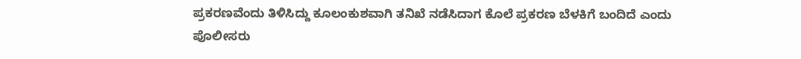ಪ್ರಕರಣವೆಂದು ತಿಳಿಸಿದ್ದು ಕೂಲಂಕುಶವಾಗಿ ತನಿಖೆ ನಡೆಸಿದಾಗ ಕೊಲೆ ಪ್ರಕರಣ ಬೆಳಕಿಗೆ ಬಂದಿದೆ ಎಂದು ಪೊಲೀಸರು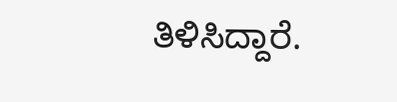ತಿಳಿಸಿದ್ದಾರೆ.